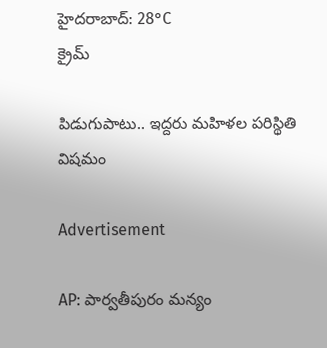హైదరాబాద్: 28°C
క్రైమ్

పిడుగుపాటు.. ఇద్దరు మహిళల పరిస్థితి విషమం

Advertisement

AP: పార్వతీపురం మన్యం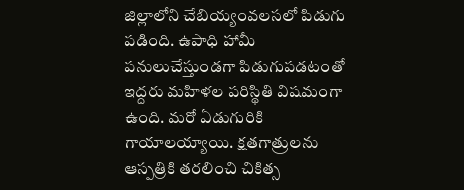జిల్లాలోని చేబియ్యంవలసలో పిడుగు పడింది. ఉపాధి హామీ పనులుచేస్తుండగా పిడుగుపడటంతో ఇద్దరు మహిళల పరిస్థితి విషమంగా ఉంది. మరో ఏడుగురికి గాయాలయ్యాయి. క్షతగాత్రులను ఆస్పత్రికి తరలించి చికిత్స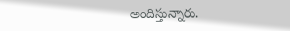అందిస్తున్నారు.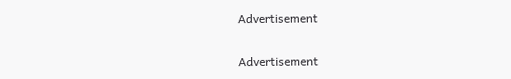Advertisement

Advertisement